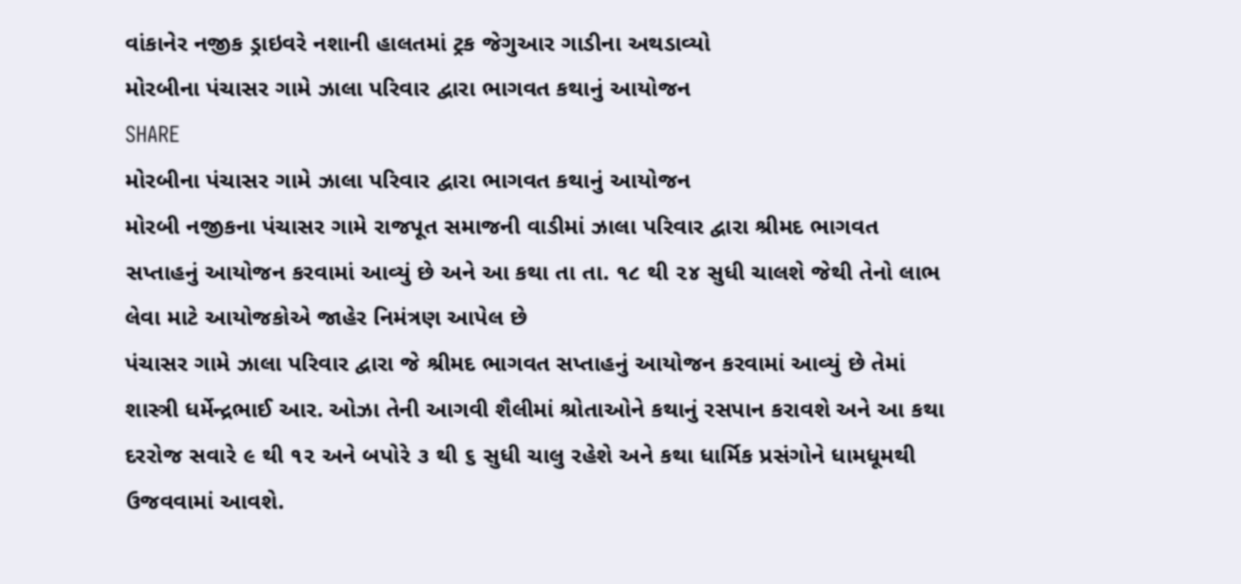વાંકાનેર નજીક ડ્રાઇવરે નશાની હાલતમાં ટ્રક જેગુઆર ગાડીના અથડાવ્યો
મોરબીના પંચાસર ગામે ઝાલા પરિવાર દ્વારા ભાગવત કથાનું આયોજન
SHARE
મોરબીના પંચાસર ગામે ઝાલા પરિવાર દ્વારા ભાગવત કથાનું આયોજન
મોરબી નજીકના પંચાસર ગામે રાજપૂત સમાજની વાડીમાં ઝાલા પરિવાર દ્વારા શ્રીમદ ભાગવત સપ્તાહનું આયોજન કરવામાં આવ્યું છે અને આ કથા તા તા. ૧૮ થી ૨૪ સુધી ચાલશે જેથી તેનો લાભ લેવા માટે આયોજકોએ જાહેર નિમંત્રણ આપેલ છે
પંચાસર ગામે ઝાલા પરિવાર દ્વારા જે શ્રીમદ ભાગવત સપ્તાહનું આયોજન કરવામાં આવ્યું છે તેમાં શાસ્ત્રી ધર્મેન્દ્રભાઈ આર. ઓઝા તેની આગવી શૈલીમાં શ્રોતાઓને કથાનું રસપાન કરાવશે અને આ કથા દરરોજ સવારે ૯ થી ૧૨ અને બપોરે ૩ થી ૬ સુધી ચાલુ રહેશે અને કથા ધાર્મિક પ્રસંગોને ધામધૂમથી ઉજવવામાં આવશે.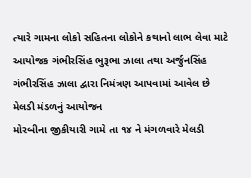ત્યારે ગામના લોકો સહિતના લોકોને કથાનો લાભ લેવા માટે આયોજક ગંભીરસિંહ ભુરૂભા ઝાલા તથા અર્જુનસિંહ ગંભીરસિંહ ઝાલા દ્વારા નિમંત્રણ આપવામાં આવેલ છે
મેલડી મંડળનું આયોજન
મોરબીના જીકીયારી ગામે તા ૧૪ ને મંગળવારે મેલડી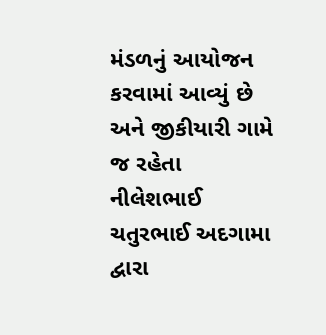મંડળનું આયોજન કરવામાં આવ્યું છે અને જીકીયારી ગામે જ રહેતા નીલેશભાઈ ચતુરભાઈ અદગામા દ્વારા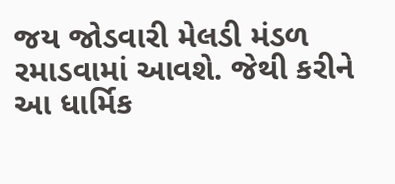જય જોડવારી મેલડી મંડળ રમાડવામાં આવશે. જેથી કરીને આ ધાર્મિક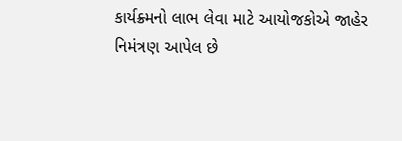કાર્યક્ર્મનો લાભ લેવા માટે આયોજકોએ જાહેર નિમંત્રણ આપેલ છે